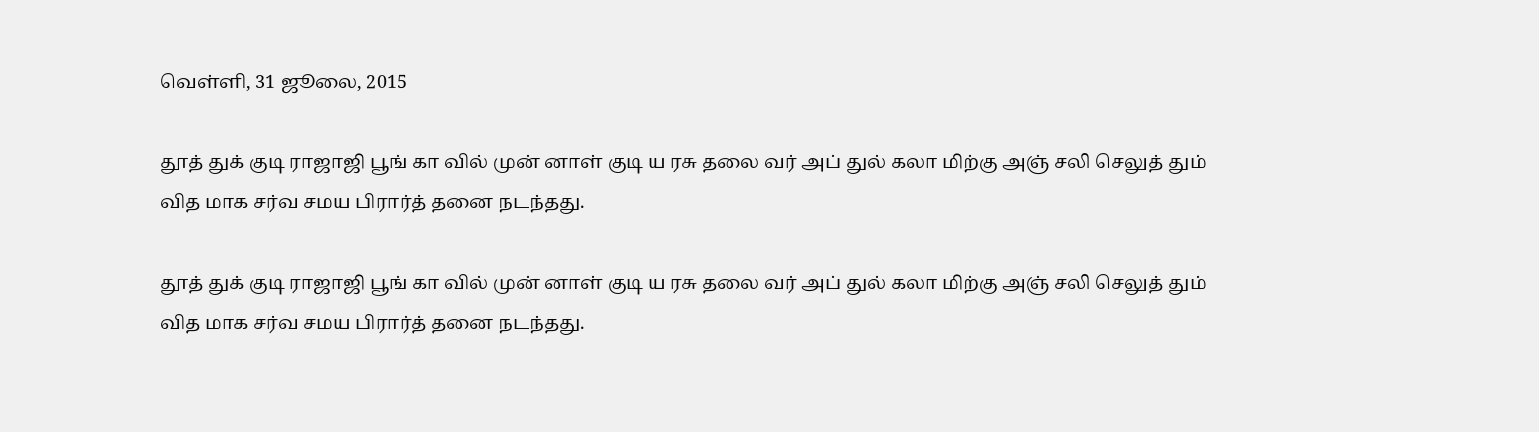வெள்ளி, 31 ஜூலை, 2015

தூத் துக் குடி ராஜாஜி பூங் கா வில் முன் னாள் குடி ய ரசு தலை வர் அப் துல் கலா மிற்கு அஞ் சலி செலுத் தும் வித மாக சர்வ சமய பிரார்த் தனை நடந்தது.

தூத் துக் குடி ராஜாஜி பூங் கா வில் முன் னாள் குடி ய ரசு தலை வர் அப் துல் கலா மிற்கு அஞ் சலி செலுத் தும் வித மாக சர்வ சமய பிரார்த் தனை நடந்தது.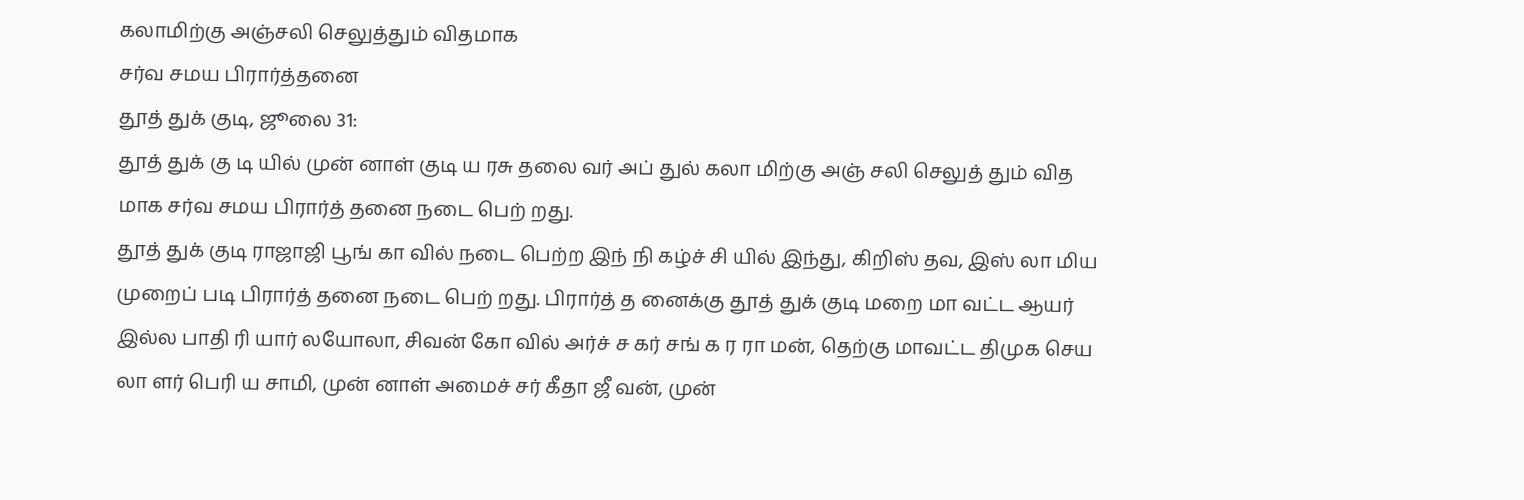கலாமிற்கு அஞ்சலி செலுத்தும் விதமாக
சர்வ சமய பிரார்த்தனை
தூத் துக் குடி, ஜூலை 31:
தூத் துக் கு டி யில் முன் னாள் குடி ய ரசு தலை வர் அப் துல் கலா மிற்கு அஞ் சலி செலுத் தும் வித மாக சர்வ சமய பிரார்த் தனை நடை பெற் றது.
தூத் துக் குடி ராஜாஜி பூங் கா வில் நடை பெற்ற இந் நி கழ்ச் சி யில் இந்து, கிறிஸ் தவ, இஸ் லா மிய முறைப் படி பிரார்த் தனை நடை பெற் றது. பிரார்த் த னைக்கு தூத் துக் குடி மறை மா வட்ட ஆயர் இல்ல பாதி ரி யார் லயோலா, சிவன் கோ வில் அர்ச் ச கர் சங் க ர ரா மன், தெற்கு மாவட்ட திமுக செய லா ளர் பெரி ய சாமி, முன் னாள் அமைச் சர் கீதா ஜீ வன், முன்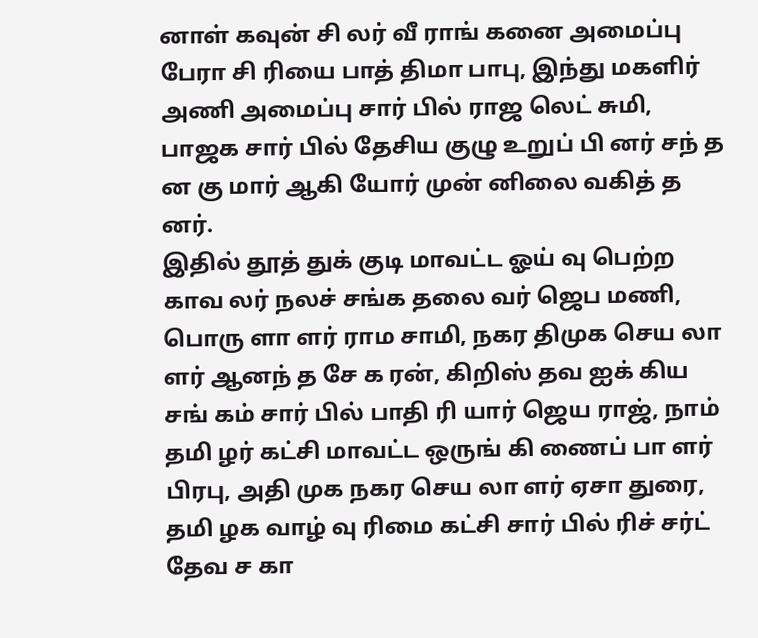னாள் கவுன் சி லர் வீ ராங் கனை அமைப்பு பேரா சி ரியை பாத் திமா பாபு, இந்து மகளிர் அணி அமைப்பு சார் பில் ராஜ லெட் சுமி, பாஜக சார் பில் தேசிய குழு உறுப் பி னர் சந் த ன கு மார் ஆகி யோர் முன் னிலை வகித் த னர்.
இதில் தூத் துக் குடி மாவட்ட ஓய் வு பெற்ற காவ லர் நலச் சங்க தலை வர் ஜெப மணி, பொரு ளா ளர் ராம சாமி, நகர திமுக செய லா ளர் ஆனந் த சே க ரன், கிறிஸ் தவ ஐக் கிய சங் கம் சார் பில் பாதி ரி யார் ஜெய ராஜ், நாம் தமி ழர் கட்சி மாவட்ட ஒருங் கி ணைப் பா ளர் பிரபு, அதி முக நகர செய லா ளர் ஏசா துரை, தமி ழக வாழ் வு ரிமை கட்சி சார் பில் ரிச் சர்ட் தேவ ச கா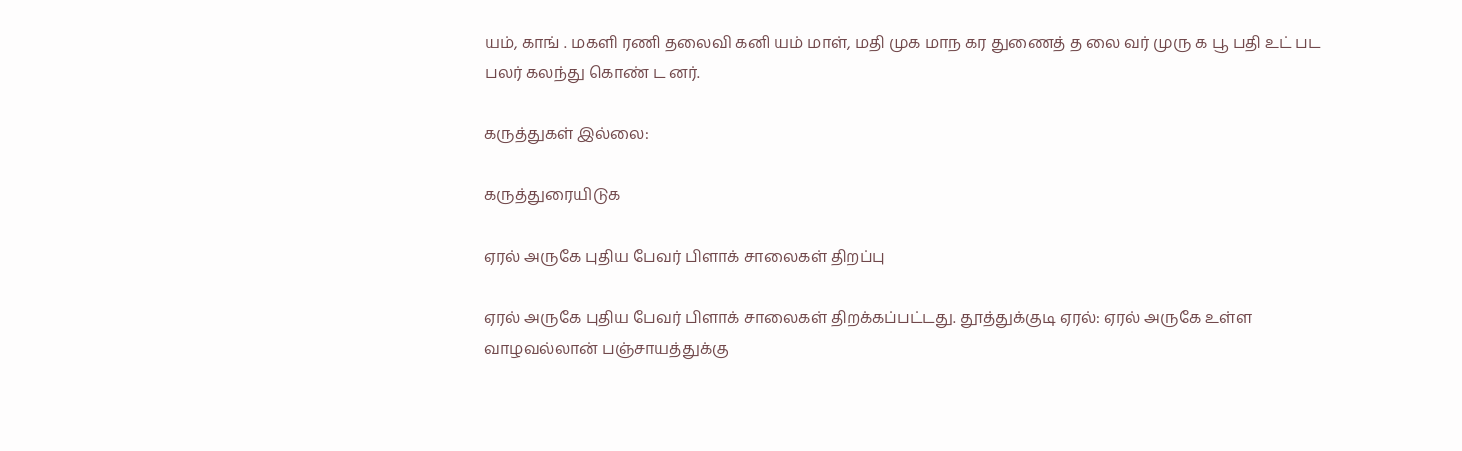யம், காங் . மகளி ரணி தலைவி கனி யம் மாள், மதி முக மாந கர துணைத் த லை வர் முரு க பூ பதி உட் பட பலர் கலந்து கொண் ட னர்.

கருத்துகள் இல்லை:

கருத்துரையிடுக

ஏரல் அருகே புதிய பேவர் பிளாக் சாலைகள் திறப்பு

ஏரல் அருகே புதிய பேவர் பிளாக் சாலைகள் திறக்கப்பட்டது. தூத்துக்குடி ஏரல்: ஏரல் அருகே உள்ள வாழவல்லான் பஞ்சாயத்துக்கு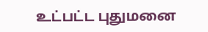உட்பட்ட புதுமனை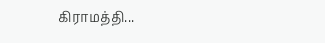கிராமத்தி...